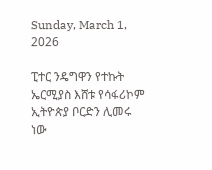Sunday, March 1, 2026

ፒተር ንዴግዋን የተኩት ኤርሚያስ እሸቱ የሳፋሪኮም ኢትዮጵያ ቦርድን ሊመሩ ነው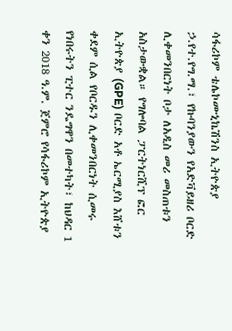ሳፋሪኮም ቴሌኮሙኒኬሽንስ ኢትዮጵያ ኃ.የተ.የግ.ማ.፣ የኩባንያውን የአድቫይዘሪ ቦርድ ሊቀመንበርነት ቦታ ለአዲስ መሪ መስጠቱን አስታውቋል። የግሎባል ፓርትነርሺፕ ፎር ኢትዮጵያ (GPE) ቦርድ አቶ ኤርሚያስ እሸቱን ቀደም ሲል የቦርዱን ሊቀመንበርነት ሲመሩ የነበሩትን ፒተር ንዴግዋን በመተካት፣ ከህዳር 1 ቀን 2018 ዓ.ም. ጀምሮ የሳፋሪኮም ኢትዮጵያ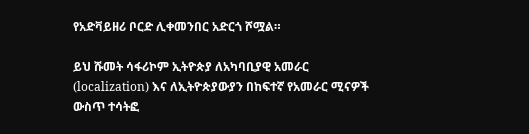የአድቫይዘሪ ቦርድ ሊቀመንበር አድርጎ ሾሟል።

ይህ ሹመት ሳፋሪኮም ኢትዮጵያ ለአካባቢያዊ አመራር (localization) እና ለኢትዮጵያውያን በከፍተኛ የአመራር ሚናዎች ውስጥ ተሳትፎ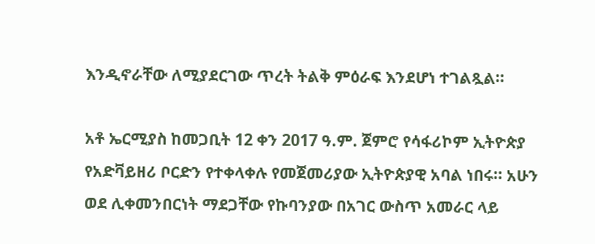እንዲኖራቸው ለሚያደርገው ጥረት ትልቅ ምዕራፍ እንደሆነ ተገልጿል።

አቶ ኤርሚያስ ከመጋቢት 12 ቀን 2017 ዓ.ም. ጀምሮ የሳፋሪኮም ኢትዮጵያ የአድቫይዘሪ ቦርድን የተቀላቀሉ የመጀመሪያው ኢትዮጵያዊ አባል ነበሩ። አሁን ወደ ሊቀመንበርነት ማደጋቸው የኩባንያው በአገር ውስጥ አመራር ላይ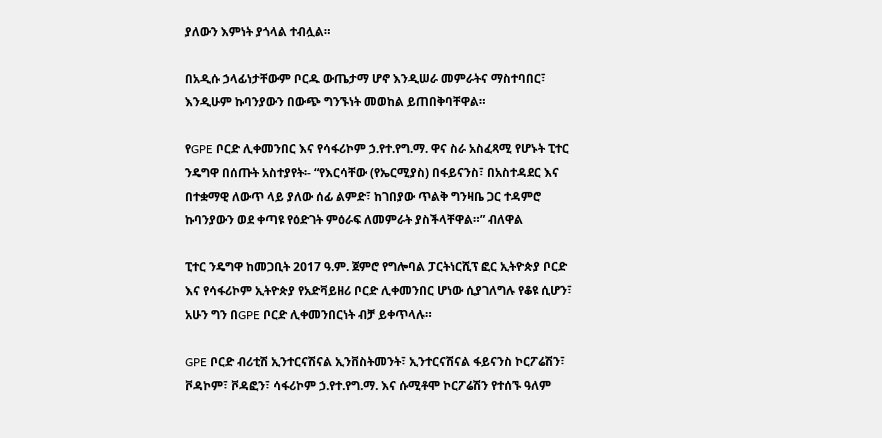ያለውን እምነት ያጎላል ተብሏል።

በአዲሱ ኃላፊነታቸውም ቦርዱ ውጤታማ ሆኖ እንዲሠራ መምራትና ማስተባበር፣ እንዲሁም ኩባንያውን በውጭ ግንኙነት መወከል ይጠበቅባቸዋል።

የGPE ቦርድ ሊቀመንበር እና የሳፋሪኮም ኃ.የተ.የግ.ማ. ዋና ስራ አስፈጻሚ የሆኑት ፒተር ንዴግዋ በሰጡት አስተያየት፡- “የእርሳቸው (የኤርሚያስ) በፋይናንስ፣ በአስተዳደር እና በተቋማዊ ለውጥ ላይ ያለው ሰፊ ልምድ፣ ከገበያው ጥልቅ ግንዛቤ ጋር ተዳምሮ ኩባንያውን ወደ ቀጣዩ የዕድገት ምዕራፍ ለመምራት ያስችላቸዋል።” ብለዋል

ፒተር ንዴግዋ ከመጋቢት 2017 ዓ.ም. ጀምሮ የግሎባል ፓርትነርሺፕ ፎር ኢትዮጵያ ቦርድ እና የሳፋሪኮም ኢትዮጵያ የአድቫይዘሪ ቦርድ ሊቀመንበር ሆነው ሲያገለግሉ የቆዩ ሲሆን፣ አሁን ግን በGPE ቦርድ ሊቀመንበርነት ብቻ ይቀጥላሉ።

GPE ቦርድ ብሪቲሽ ኢንተርናሽናል ኢንቨስትመንት፣ ኢንተርናሽናል ፋይናንስ ኮርፖሬሽን፣ ቮዳኮም፣ ቮዳፎን፣ ሳፋሪኮም ኃ.የተ.የግ.ማ. እና ሱሚቶሞ ኮርፖሬሽን የተሰኙ ዓለም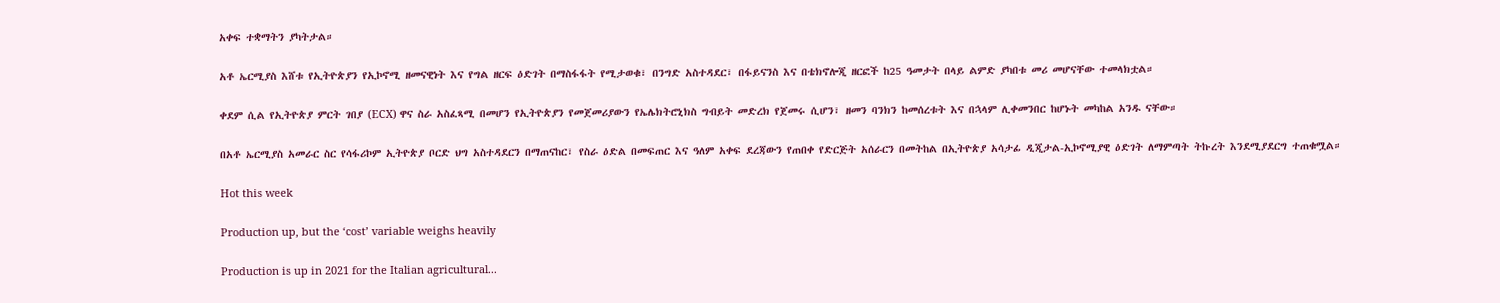አቀፍ ተቋማትን ያካትታል።

አቶ ኤርሚያስ እሸቱ የኢትዮጵያን የኢኮኖሚ ዘመናዊነት እና የግል ዘርፍ ዕድገት በማስፋፋት የሚታወቁ፣ በንግድ አስተዳደር፣ በፋይናንስ እና በቴክኖሎጂ ዘርፎች ከ25 ዓመታት በላይ ልምድ ያካበቱ መሪ መሆናቸው ተመላክቷል።

ቀደም ሲል የኢትዮጵያ ምርት ገበያ (ECX) ዋና ስራ አስፈጻሚ በመሆን የኢትዮጵያን የመጀመሪያውን የኤሌክትሮኒክስ ግብይት መድረክ የጀመሩ ሲሆን፣ ዘመን ባንክን ከመሰረቱት እና በኋላም ሊቀመንበር ከሆኑት መካከል አንዱ ናቸው።

በአቶ ኤርሚያስ አመራር ስር የሳፋሪኮም ኢትዮጵያ ቦርድ ህግ አስተዳደርን በማጠናከር፣ የስራ ዕድል በመፍጠር እና ዓለም አቀፍ ደረጃውን የጠበቀ የድርጅት አሰራርን በመትከል በኢትዮጵያ አሳታፊ ዲጂታል-ኢኮኖሚያዊ ዕድገት ለማምጣት ትኩረት እንደሚያደርግ ተጠቁሟል።

Hot this week

Production up, but the ‘cost’ variable weighs heavily

Production is up in 2021 for the Italian agricultural...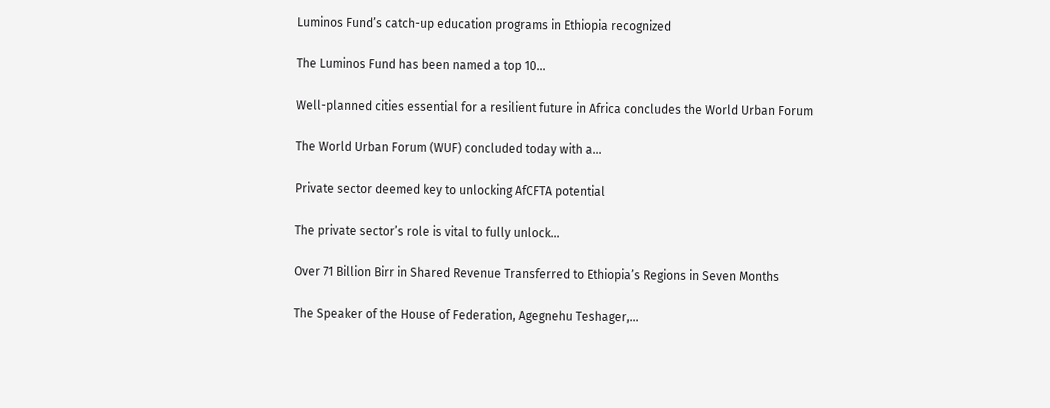Luminos Fund’s catch-up education programs in Ethiopia recognized

The Luminos Fund has been named a top 10...

Well-planned cities essential for a resilient future in Africa concludes the World Urban Forum

The World Urban Forum (WUF) concluded today with a...

Private sector deemed key to unlocking AfCFTA potential

The private sector’s role is vital to fully unlock...

Over 71 Billion Birr in Shared Revenue Transferred to Ethiopia’s Regions in Seven Months

The Speaker of the House of Federation, Agegnehu Teshager,...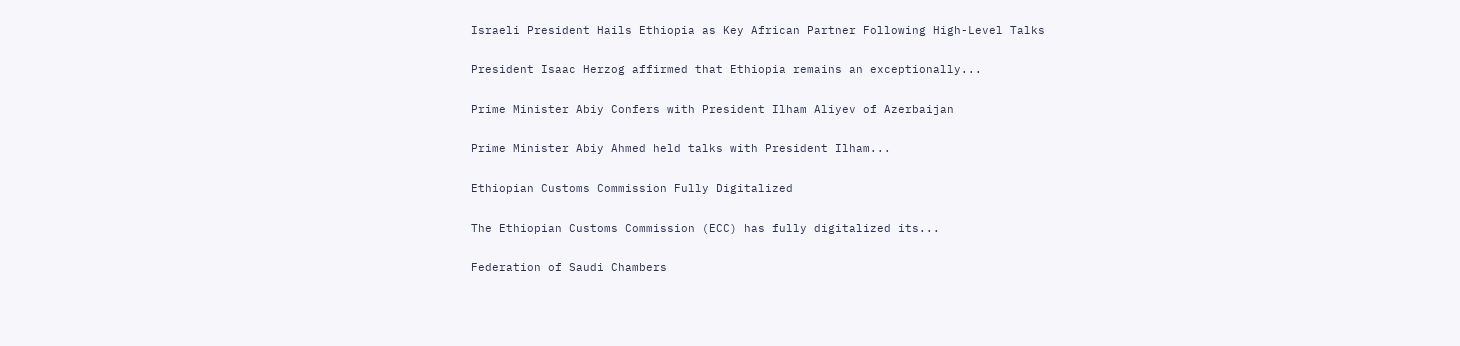Israeli President Hails Ethiopia as Key African Partner Following High-Level Talks

President Isaac Herzog affirmed that Ethiopia remains an exceptionally...

Prime Minister Abiy Confers with President Ilham Aliyev of Azerbaijan

Prime Minister Abiy Ahmed held talks with President Ilham...

Ethiopian Customs Commission Fully Digitalized

The Ethiopian Customs Commission (ECC) has fully digitalized its...

Federation of Saudi Chambers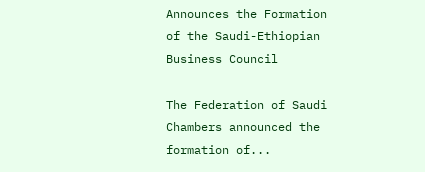Announces the Formation of the Saudi-Ethiopian Business Council

The Federation of Saudi Chambers announced the formation of...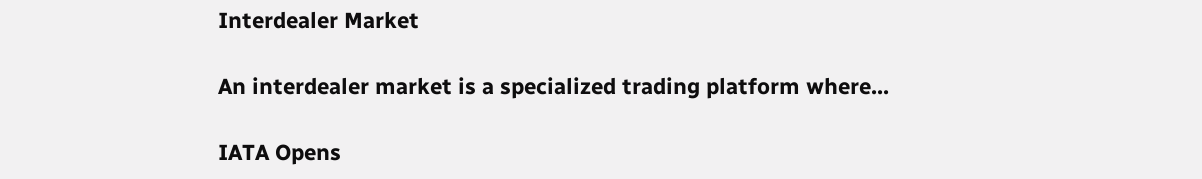Interdealer Market

An interdealer market is a specialized trading platform where...

IATA Opens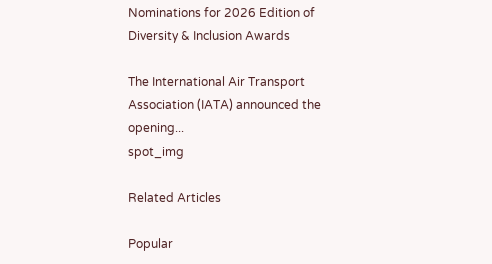Nominations for 2026 Edition of Diversity & Inclusion Awards

The International Air Transport Association (IATA) announced the opening...
spot_img

Related Articles

Popular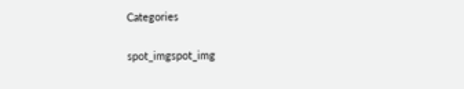Categories

spot_imgspot_img